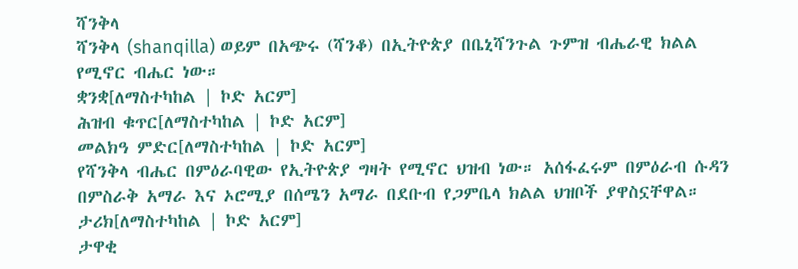ሻንቅላ
ሻንቅላ (shanqilla) ወይም በአጭሩ (ሻንቆ) በኢትዮጵያ በቤኒሻንጉል ጉምዝ ብሔራዊ ክልል የሚኖር ብሔር ነው።
ቋንቋ[ለማስተካከል | ኮድ አርም]
ሕዝብ ቁጥር[ለማስተካከል | ኮድ አርም]
መልክዓ ምድር[ለማስተካከል | ኮድ አርም]
የሻንቅላ ብሔር በምዕራባዊው የኢትዮጵያ ግዛት የሚኖር ህዝብ ነው። አሰፋፈሩም በምዕራብ ሱዳን በምስራቅ አማራ እና ኦሮሚያ በሰሜን አማራ በደቡብ የጋምቤላ ክልል ህዝቦች ያዋስኗቸዋል።
ታሪክ[ለማስተካከል | ኮድ አርም]
ታዋቂ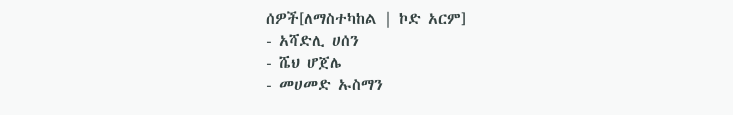ሰዎች[ለማስተካከል | ኮድ አርም]
- አሻድሊ ሀሰን
- ሼህ ሆጀሌ
- መሀመድ ኡስማን